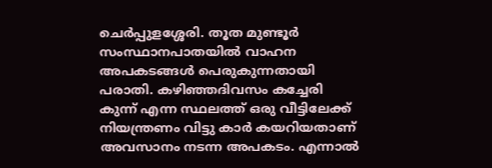ചെർപ്പുളശ്ശേരി. തൂത മുണ്ടൂർ സംസ്ഥാനപാതയിൽ വാഹന അപകടങ്ങൾ പെരുകുന്നതായി പരാതി. കഴിഞ്ഞദിവസം കച്ചേരി കുന്ന് എന്ന സ്ഥലത്ത് ഒരു വീട്ടിലേക്ക് നിയന്ത്രണം വിട്ടു കാർ കയറിയതാണ് അവസാനം നടന്ന അപകടം. എന്നാൽ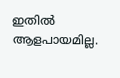ഇതിൽ ആളപായമില്ല.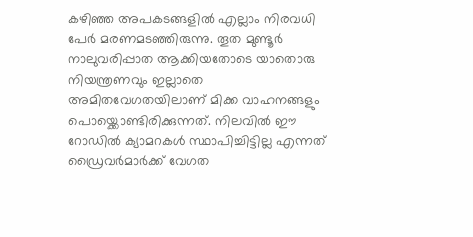കഴിഞ്ഞ അപകടങ്ങളിൽ എല്ലാം നിരവധി പേർ മരണമടഞ്ഞിരുന്നു. തൂത മുണ്ടൂർ നാലുവരിപ്പാത ആക്കിയതോടെ യാതൊരു നിയന്ത്രണവും ഇല്ലാതെ അമിതവേഗതയിലാണ് മിക്ക വാഹനങ്ങളും പൊയ്ക്കൊണ്ടിരിക്കുന്നത്. നിലവിൽ ഈ റോഡിൽ ക്യാമറകൾ സ്ഥാപിച്ചിട്ടില്ല എന്നത് ഡ്രൈവർമാർക്ക് വേഗത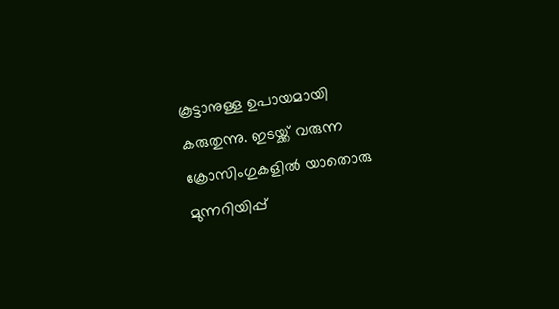കൂട്ടാനുള്ള ഉപായമായി കരുതുന്നു. ഇടയ്ക്ക് വരുന്ന ക്രോസിംഗുകളിൽ യാതൊരു മുന്നറിയിപ്പ്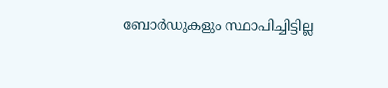ബോർഡുകളും സ്ഥാപിച്ചിട്ടില്ല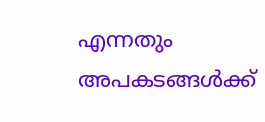എന്നതും അപകടങ്ങൾക്ക്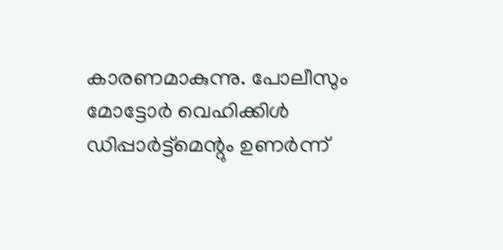കാരണമാകുന്നു. പോലീസും മോട്ടോർ വെഹിക്കിൾ ഡിപ്പാർട്ട്മെന്റും ഉണർന്ന്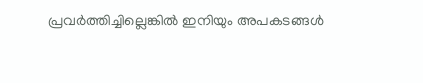പ്രവർത്തിച്ചില്ലെങ്കിൽ ഇനിയും അപകടങ്ങൾ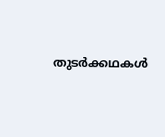തുടർക്കഥകൾ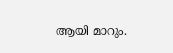ആയി മാറും.